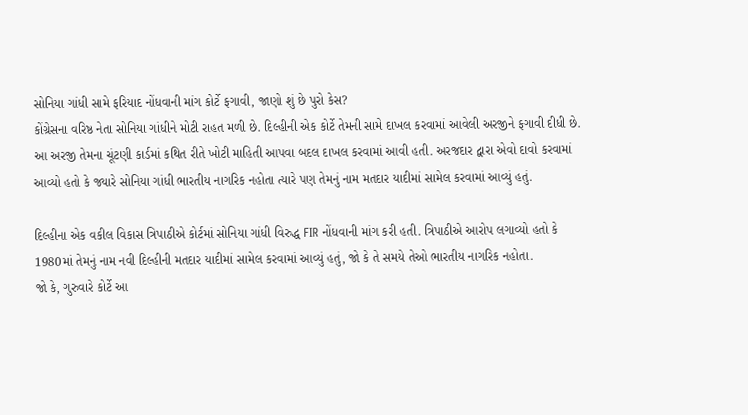સોનિયા ગાંધી સામે ફરિયાદ નોંધવાની માંગ કોર્ટે ફગાવી, જાણો શું છે પુરો કેસ?
કોંગ્રેસના વરિષ્ઠ નેતા સોનિયા ગાંધીને મોટી રાહત મળી છે. દિલ્હીની એક કોર્ટે તેમની સામે દાખલ કરવામાં આવેલી અરજીને ફગાવી દીધી છે.
આ અરજી તેમના ચૂંટણી કાર્ડમાં કથિત રીતે ખોટી માહિતી આપવા બદલ દાખલ કરવામાં આવી હતી. અરજદાર દ્વારા એવો દાવો કરવામાં આવ્યો હતો કે જ્યારે સોનિયા ગાંધી ભારતીય નાગરિક નહોતા ત્યારે પણ તેમનું નામ મતદાર યાદીમાં સામેલ કરવામાં આવ્યું હતું.

દિલ્હીના એક વકીલ વિકાસ ત્રિપાઠીએ કોર્ટમાં સોનિયા ગાંધી વિરુદ્ધ FIR નોંધવાની માંગ કરી હતી. ત્રિપાઠીએ આરોપ લગાવ્યો હતો કે 1980માં તેમનું નામ નવી દિલ્હીની મતદાર યાદીમાં સામેલ કરવામાં આવ્યું હતું, જો કે તે સમયે તેઓ ભારતીય નાગરિક નહોતા.
જો કે, ગુરુવારે કોર્ટે આ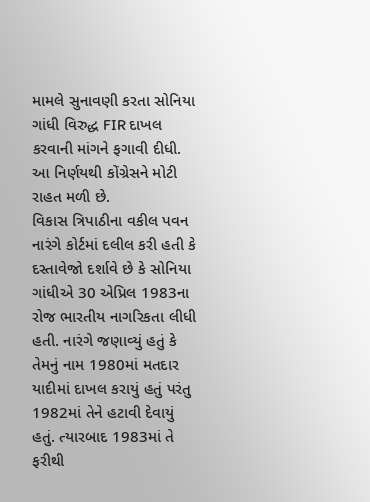મામલે સુનાવણી કરતા સોનિયા ગાંધી વિરુદ્ધ FIR દાખલ કરવાની માંગને ફગાવી દીધી. આ નિર્ણયથી કોંગ્રેસને મોટી રાહત મળી છે.
વિકાસ ત્રિપાઠીના વકીલ પવન નારંગે કોર્ટમાં દલીલ કરી હતી કે દસ્તાવેજો દર્શાવે છે કે સોનિયા ગાંધીએ 30 એપ્રિલ 1983ના રોજ ભારતીય નાગરિકતા લીધી હતી. નારંગે જણાવ્યું હતું કે તેમનું નામ 1980માં મતદાર યાદીમાં દાખલ કરાયું હતું પરંતુ 1982માં તેને હટાવી દેવાયું હતું. ત્યારબાદ 1983માં તે ફરીથી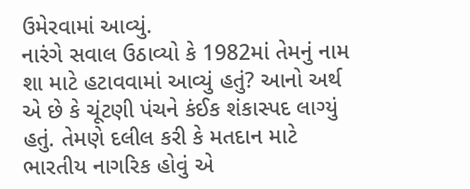ઉમેરવામાં આવ્યું.
નારંગે સવાલ ઉઠાવ્યો કે 1982માં તેમનું નામ શા માટે હટાવવામાં આવ્યું હતું? આનો અર્થ એ છે કે ચૂંટણી પંચને કંઈક શંકાસ્પદ લાગ્યું હતું. તેમણે દલીલ કરી કે મતદાન માટે ભારતીય નાગરિક હોવું એ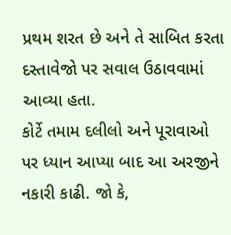પ્રથમ શરત છે અને તે સાબિત કરતા દસ્તાવેજો પર સવાલ ઉઠાવવામાં આવ્યા હતા.
કોર્ટે તમામ દલીલો અને પૂરાવાઓ પર ધ્યાન આપ્યા બાદ આ અરજીને નકારી કાઢી. જો કે,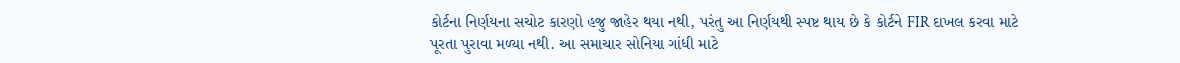કોર્ટના નિર્ણયના સચોટ કારણો હજુ જાહેર થયા નથી, પરંતુ આ નિર્ણયથી સ્પષ્ટ થાય છે કે કોર્ટને FIR દાખલ કરવા માટે પૂરતા પુરાવા મળ્યા નથી. આ સમાચાર સોનિયા ગાંધી માટે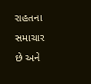રાહતના સમાચાર છે અને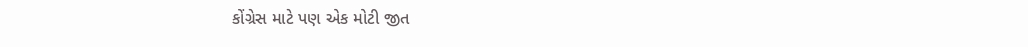કોંગ્રેસ માટે પણ એક મોટી જીત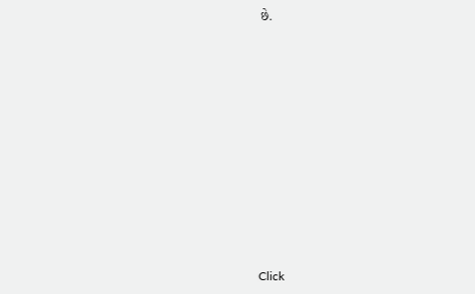છે.












Click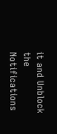it and Unblock the Notifications